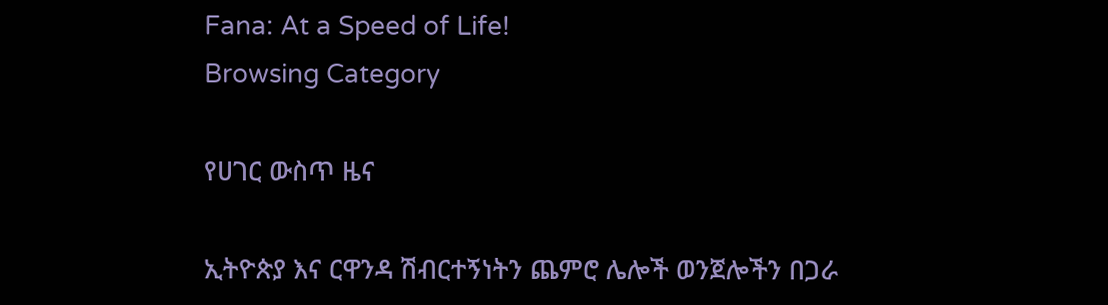Fana: At a Speed of Life!
Browsing Category

የሀገር ውስጥ ዜና

ኢትዮጵያ እና ርዋንዳ ሽብርተኝነትን ጨምሮ ሌሎች ወንጀሎችን በጋራ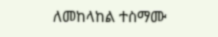ለመከላከል ተስማሙ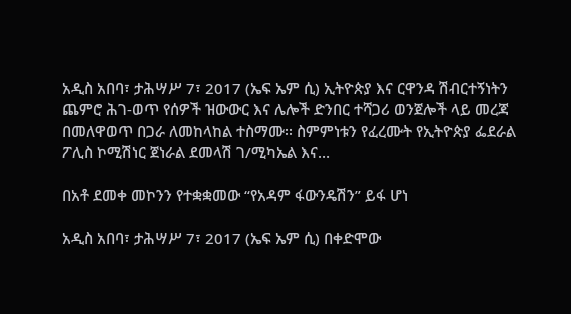አዲስ አበባ፣ ታሕሣሥ 7፣ 2017 (ኤፍ ኤም ሲ) ኢትዮጵያ እና ርዋንዳ ሽብርተኝነትን ጨምሮ ሕገ-ወጥ የሰዎች ዝውውር እና ሌሎች ድንበር ተሻጋሪ ወንጀሎች ላይ መረጃ በመለዋወጥ በጋራ ለመከላከል ተስማሙ፡፡ ስምምነቱን የፈረሙት የኢትዮጵያ ፌደራል ፖሊስ ኮሚሽነር ጀነራል ደመላሽ ገ/ሚካኤል እና…

በአቶ ደመቀ መኮንን የተቋቋመው “የአዳም ፋውንዴሽን” ይፋ ሆነ

አዲስ አበባ፣ ታሕሣሥ 7፣ 2017 (ኤፍ ኤም ሲ) በቀድሞው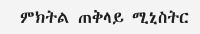ምክትል ጠቅላይ ሚኒስትር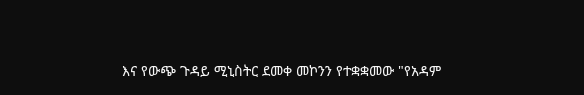እና የውጭ ጉዳይ ሚኒስትር ደመቀ መኮንን የተቋቋመው "የአዳም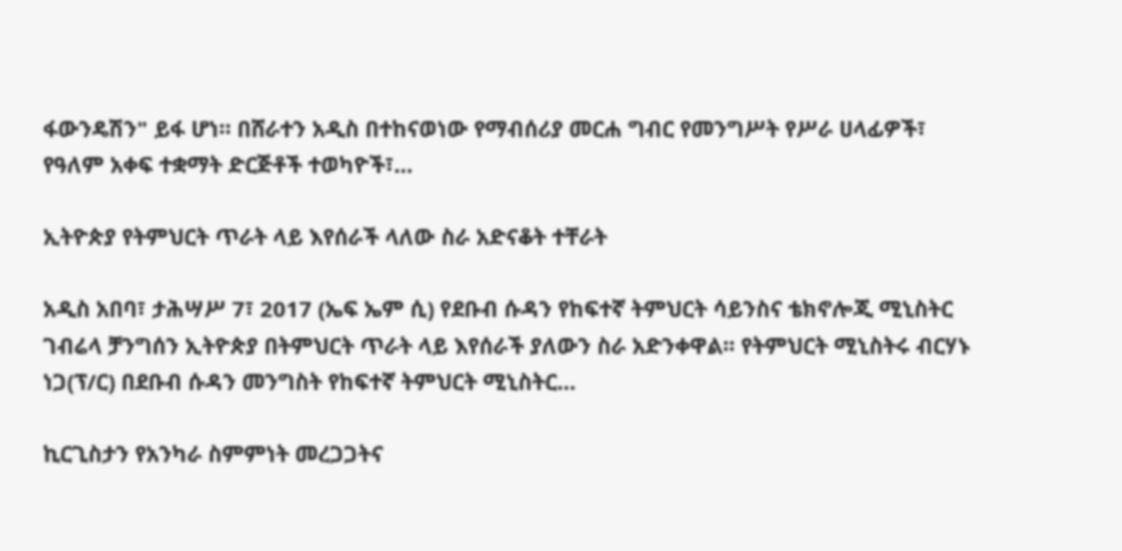ፋውንዴሽን" ይፋ ሆነ። በሸራተን አዲስ በተከናወነው የማብሰሪያ መርሐ ግብር የመንግሥት የሥራ ሀላፊዎች፣ የዓለም አቀፍ ተቋማት ድርጅቶች ተወካዮች፣…

ኢትዮጵያ የትምህርት ጥራት ላይ እየሰራች ላለው ስራ አድናቆት ተቸራት

አዲስ አበባ፣ ታሕሣሥ 7፣ 2017 (ኤፍ ኤም ሲ) የደቡብ ሱዳን የከፍተኛ ትምህርት ሳይንስና ቴክኖሎጂ ሚኒስትር ገብሬላ ቻንግሰን ኢትዮጵያ በትምህርት ጥራት ላይ እየሰራች ያለውን ስራ አድንቀዋል፡፡ የትምህርት ሚኒስትሩ ብርሃኑ ነጋ(ፕ/ር) በደቡብ ሱዳን መንግስት የከፍተኛ ትምህርት ሚኒስትር…

ኪርጊስታን የአንካራ ስምምነት መረጋጋትና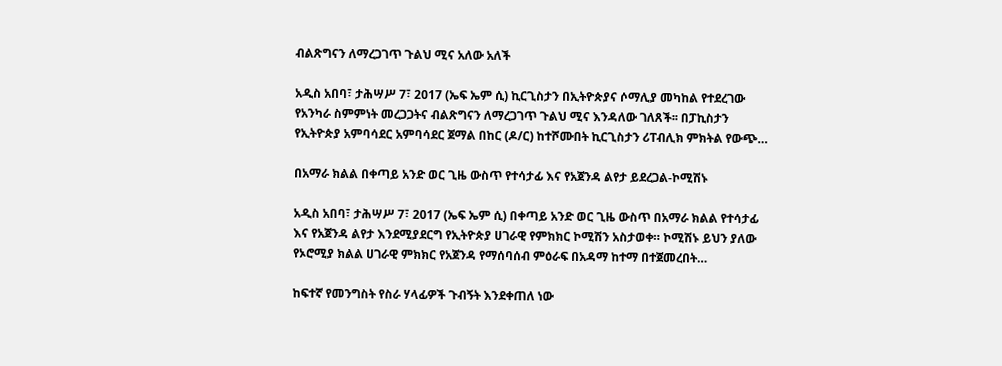ብልጽግናን ለማረጋገጥ ጉልህ ሚና አለው አለች

አዲስ አበባ፣ ታሕሣሥ 7፣ 2017 (ኤፍ ኤም ሲ) ኪርጊስታን በኢትዮጵያና ሶማሊያ መካከል የተደረገው የአንካራ ስምምነት መረጋጋትና ብልጽግናን ለማረጋገጥ ጉልህ ሚና እንዳለው ገለጸች፡፡ በፓኪስታን የኢትዮጵያ አምባሳደር አምባሳደር ጀማል በከር (ዶ/ር) ከተሾሙበት ኪርጊስታን ሪፐብሊክ ምክትል የውጭ…

በአማራ ክልል በቀጣይ አንድ ወር ጊዜ ውስጥ የተሳታፊ እና የአጀንዳ ልየታ ይደረጋል-ኮሚሽኑ

አዲስ አበባ፣ ታሕሣሥ 7፣ 2017 (ኤፍ ኤም ሲ) በቀጣይ አንድ ወር ጊዜ ውስጥ በአማራ ክልል የተሳታፊ እና የአጀንዳ ልየታ እንደሚያደርግ የኢትዮጵያ ሀገራዊ የምክክር ኮሚሽን አስታወቀ። ኮሚሽኑ ይህን ያለው የኦሮሚያ ክልል ሀገራዊ ምክክር የአጀንዳ የማሰባሰብ ምዕራፍ በአዳማ ከተማ በተጀመረበት…

ከፍተኛ የመንግስት የስራ ሃላፊዎች ጉብኝት እንደቀጠለ ነው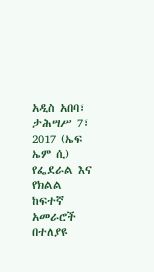አዲስ አበባ፣ ታሕሣሥ 7፣ 2017 (ኤፍ ኤም ሲ) የፌደራል እና የክልል ከፍተኛ አመራሮች በተለያዩ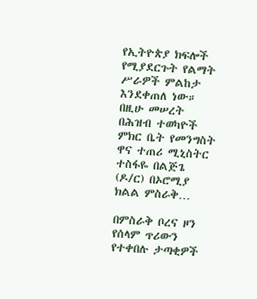የኢትዮጵያ ክፍሎች የሚያደርጉት የልማት ሥራዎች ምልከታ እንደቀጠለ ነው። በዚሁ መሠረት በሕዝብ ተወካዮች ምክር ቤት የመንግስት ዋና ተጠሪ ሚኒስትር ተስፋዬ በልጅጌ (ዶ/ር) በኦሮሚያ ክልል ምስራቅ…

በምስራቅ ቦረና ዞን የሰላም ጥሪውን የተቀበሉ ታጣቂዎች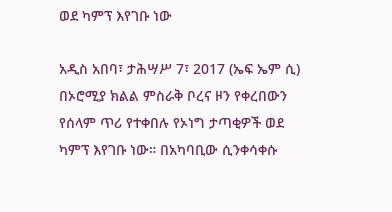ወደ ካምፕ እየገቡ ነው

አዲስ አበባ፣ ታሕሣሥ 7፣ 2017 (ኤፍ ኤም ሲ) በኦሮሚያ ክልል ምስራቅ ቦረና ዞን የቀረበውን የሰላም ጥሪ የተቀበሉ የኦነግ ታጣቂዎች ወደ ካምፕ እየገቡ ነው። በአካባቢው ሲንቀሳቀሱ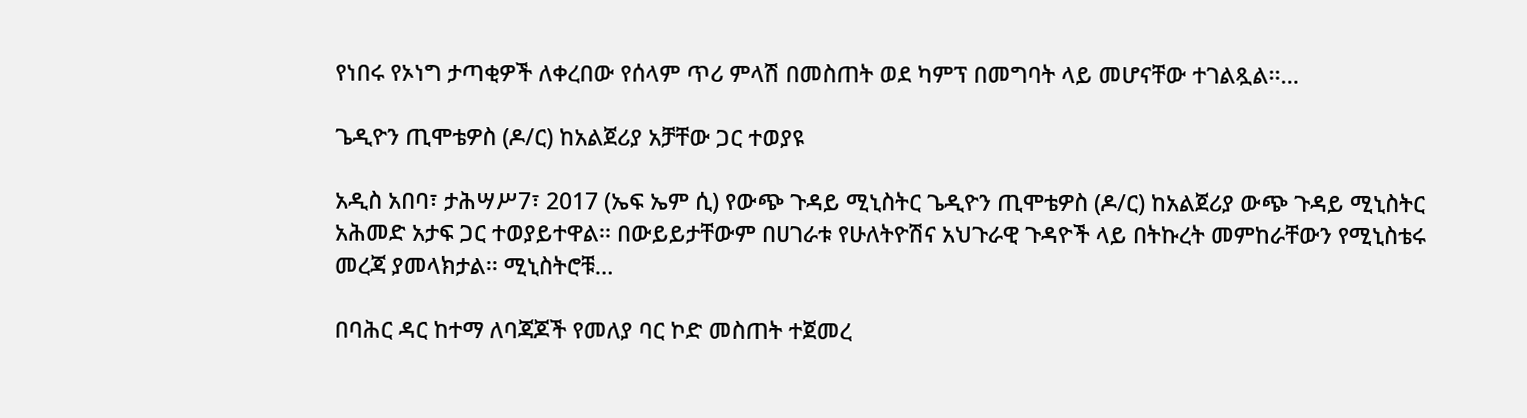የነበሩ የኦነግ ታጣቂዎች ለቀረበው የሰላም ጥሪ ምላሽ በመስጠት ወደ ካምፕ በመግባት ላይ መሆናቸው ተገልጿል፡፡…

ጌዲዮን ጢሞቴዎስ (ዶ/ር) ከአልጀሪያ አቻቸው ጋር ተወያዩ

አዲስ አበባ፣ ታሕሣሥ7፣ 2017 (ኤፍ ኤም ሲ) የውጭ ጉዳይ ሚኒስትር ጌዲዮን ጢሞቴዎስ (ዶ/ር) ከአልጀሪያ ውጭ ጉዳይ ሚኒስትር አሕመድ አታፍ ጋር ተወያይተዋል፡፡ በውይይታቸውም በሀገራቱ የሁለትዮሽና አህጉራዊ ጉዳዮች ላይ በትኩረት መምከራቸውን የሚኒስቴሩ መረጃ ያመላክታል፡፡ ሚኒስትሮቹ…

በባሕር ዳር ከተማ ለባጃጆች የመለያ ባር ኮድ መስጠት ተጀመረ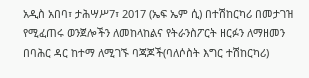አዲስ አበባ፣ ታሕሣሥ7፣ 2017 (ኤፍ ኤም ሲ) በተሽከርካሪ በመታገዝ የሚፈጠሩ ወንጀሎችን ለመከላከልና የትራንስፖርት ዘርፉን ለማዘመን በባሕር ዳር ከተማ ለሚገኙ ባጃጆች(ባለሶስት እግር ተሽከርካሪ)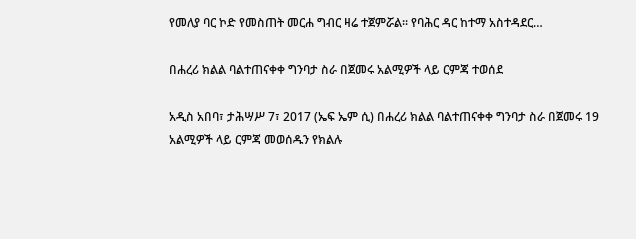የመለያ ባር ኮድ የመስጠት መርሐ ግብር ዛሬ ተጀምሯል፡፡ የባሕር ዳር ከተማ አስተዳደር…

በሐረሪ ክልል ባልተጠናቀቀ ግንባታ ስራ በጀመሩ አልሚዎች ላይ ርምጃ ተወሰደ

አዲስ አበባ፣ ታሕሣሥ 7፣ 2017 (ኤፍ ኤም ሲ) በሐረሪ ክልል ባልተጠናቀቀ ግንባታ ስራ በጀመሩ 19 አልሚዎች ላይ ርምጃ መወሰዱን የክልሉ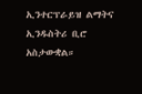ኢንተርፕራይዝ ልማትና ኢንዱስትሪ ቢሮ አስታውቋል።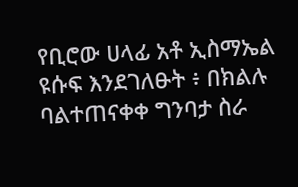የቢሮው ሀላፊ አቶ ኢስማኤል ዩሱፍ እንደገለፁት ፥ በክልሉ ባልተጠናቀቀ ግንባታ ስራ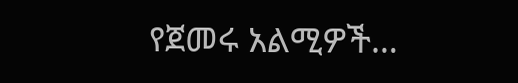የጀመሩ አልሚዎች…